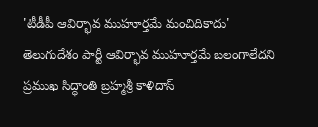'టీడీపీ ఆవిర్భావ ముహూర్తమే మంచిదికాదు'
తెలుగుదేశం పార్టీ ఆవిర్భావ ముహూర్తమే బలంగాలేదని ప్రముఖ సిద్ధాంతి బ్రహ్మశ్రీ కాళిదాస్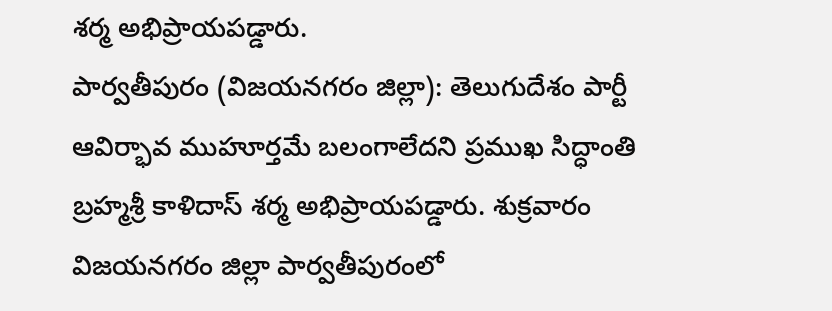శర్మ అభిప్రాయపడ్డారు.
పార్వతీపురం (విజయనగరం జిల్లా): తెలుగుదేశం పార్టీ ఆవిర్భావ ముహూర్తమే బలంగాలేదని ప్రముఖ సిద్ధాంతి బ్రహ్మశ్రీ కాళిదాస్ శర్మ అభిప్రాయపడ్డారు. శుక్రవారం విజయనగరం జిల్లా పార్వతీపురంలో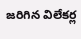జరిగిన విలేకర్ల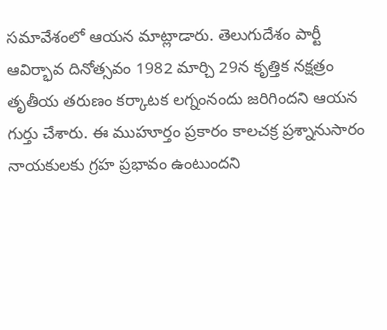సమావేశంలో ఆయన మాట్లాడారు. తెలుగుదేశం పార్టీ ఆవిర్భావ దినోత్సవం 1982 మార్చి 29న కృత్తిక నక్షత్రం తృతీయ తరుణం కర్కాటక లగ్నంనందు జరిగిందని ఆయన గుర్తు చేశారు. ఈ ముహూర్తం ప్రకారం కాలచక్ర ప్రశ్నానుసారం నాయకులకు గ్రహ ప్రభావం ఉంటుందని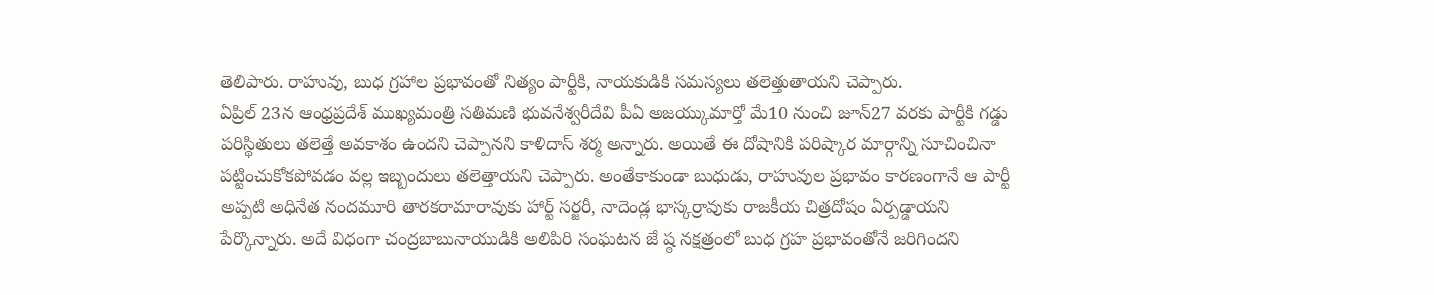తెలిపారు. రాహువు, బుధ గ్రహాల ప్రభావంతో నిత్యం పార్టీకి, నాయకుడికి సమస్యలు తలెత్తుతాయని చెప్పారు.
ఏప్రిల్ 23న ఆంధ్రప్రదేశ్ ముఖ్యమంత్రి సతిమణి భువనేశ్వరీదేవి పీఏ అజయ్కుమార్తో మే10 నుంచి జూన్27 వరకు పార్టీకి గడ్డు పరిస్థితులు తలెత్తే అవకాశం ఉందని చెప్పానని కాళిదాస్ శర్మ అన్నారు. అయితే ఈ దోషానికి పరిష్కార మార్గాన్ని సూచించినా పట్టించుకోకపోవడం వల్ల ఇబ్బందులు తలెత్తాయని చెప్పారు. అంతేకాకుండా బుధుడు, రాహువుల ప్రభావం కారణంగానే ఆ పార్టీ అప్పటి అధినేత నందమూరి తారకరామారావుకు హార్ట్ సర్జరీ, నాదెండ్ల భాస్కర్రావుకు రాజకీయ చిత్రదోషం ఏర్పడ్డాయని పేర్కొన్నారు. అదే విధంగా చంద్రబాబునాయుడికి అలిపిరి సంఘటన జే ష్ఠ నక్షత్రంలో బుధ గ్రహ ప్రభావంతోనే జరిగిందని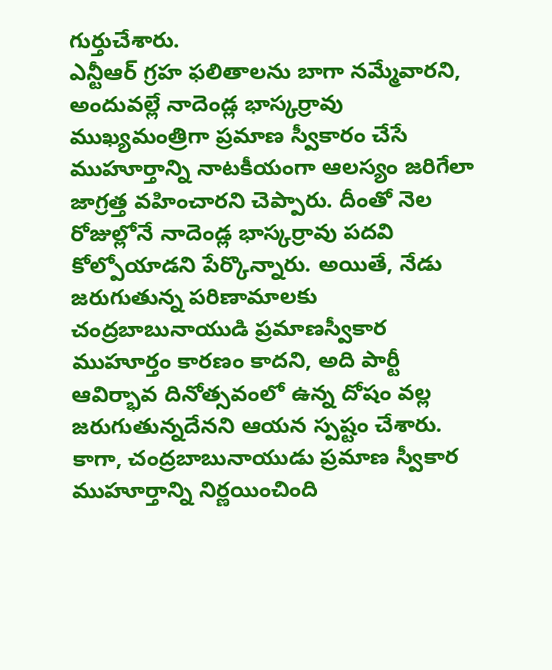గుర్తుచేశారు.
ఎన్టీఆర్ గ్రహ ఫలితాలను బాగా నమ్మేవారని, అందువల్లే నాదెండ్ల భాస్కర్రావు ముఖ్యమంత్రిగా ప్రమాణ స్వీకారం చేసే ముహూర్తాన్ని నాటకీయంగా ఆలస్యం జరిగేలా జాగ్రత్త వహించారని చెప్పారు. దీంతో నెల రోజుల్లోనే నాదెండ్ల భాస్కర్రావు పదవి కోల్పోయాడని పేర్కొన్నారు. అయితే, నేడు జరుగుతున్న పరిణామాలకు చంద్రబాబునాయుడి ప్రమాణస్వీకార ముహూర్తం కారణం కాదని, అది పార్టీ ఆవిర్భావ దినోత్సవంలో ఉన్న దోషం వల్ల జరుగుతున్నదేనని ఆయన స్పష్టం చేశారు. కాగా, చంద్రబాబునాయుడు ప్రమాణ స్వీకార ముహూర్తాన్ని నిర్ణయించింది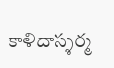కాళిదాస్శర్మ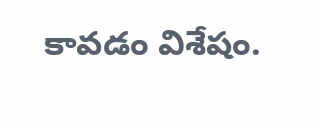కావడం విశేషం.